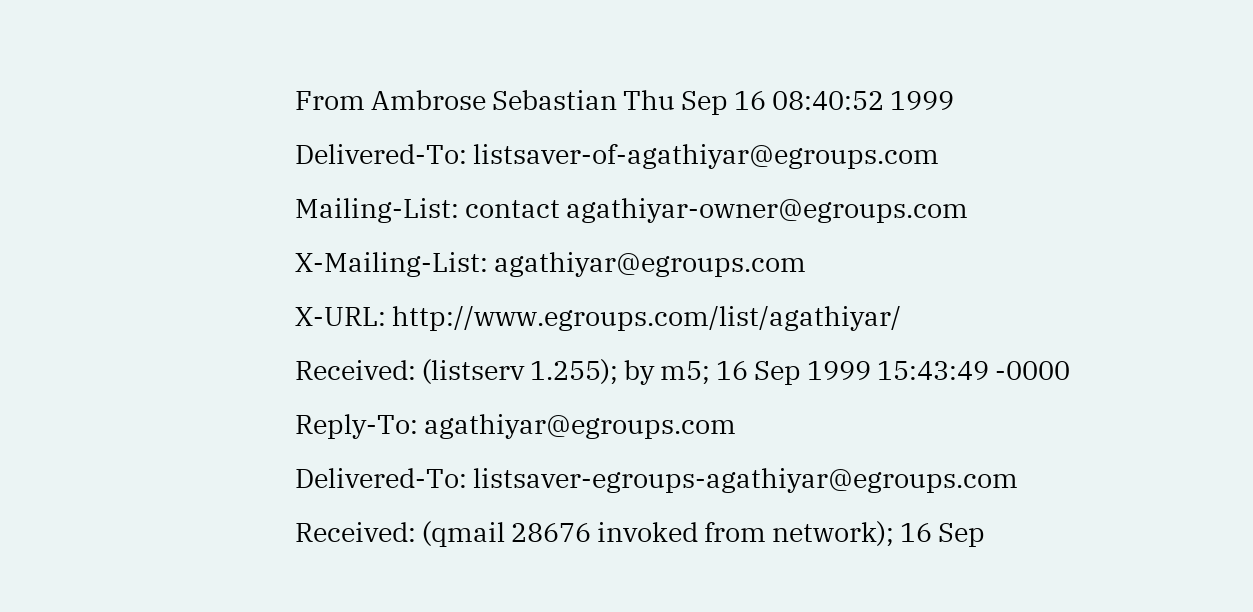From Ambrose Sebastian Thu Sep 16 08:40:52 1999
Delivered-To: listsaver-of-agathiyar@egroups.com
Mailing-List: contact agathiyar-owner@egroups.com
X-Mailing-List: agathiyar@egroups.com
X-URL: http://www.egroups.com/list/agathiyar/
Received: (listserv 1.255); by m5; 16 Sep 1999 15:43:49 -0000
Reply-To: agathiyar@egroups.com
Delivered-To: listsaver-egroups-agathiyar@egroups.com
Received: (qmail 28676 invoked from network); 16 Sep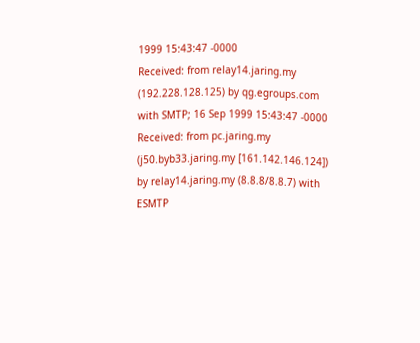1999 15:43:47 -0000
Received: from relay14.jaring.my (192.228.128.125) by qg.egroups.com with SMTP; 16 Sep 1999 15:43:47 -0000
Received: from pc.jaring.my (j50.byb33.jaring.my [161.142.146.124]) by relay14.jaring.my (8.8.8/8.8.7) with ESMTP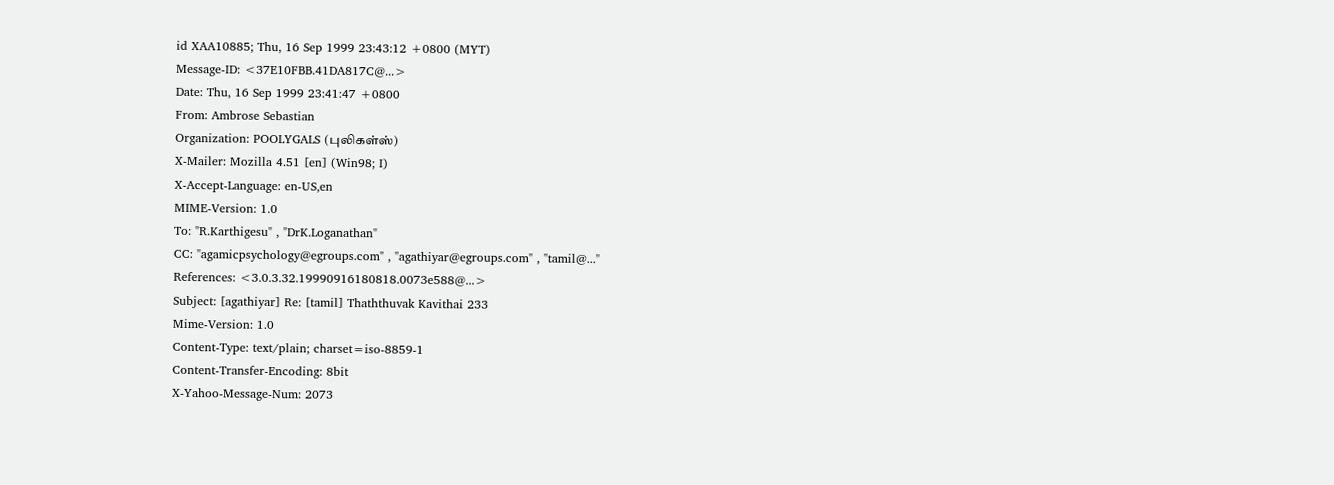id XAA10885; Thu, 16 Sep 1999 23:43:12 +0800 (MYT)
Message-ID: <37E10FBB.41DA817C@...>
Date: Thu, 16 Sep 1999 23:41:47 +0800
From: Ambrose Sebastian
Organization: POOLYGALS (புலிகள்ஸ்)
X-Mailer: Mozilla 4.51 [en] (Win98; I)
X-Accept-Language: en-US,en
MIME-Version: 1.0
To: "R.Karthigesu" , "DrK.Loganathan"
CC: "agamicpsychology@egroups.com" , "agathiyar@egroups.com" , "tamil@..."
References: <3.0.3.32.19990916180818.0073e588@...>
Subject: [agathiyar] Re: [tamil] Thaththuvak Kavithai 233
Mime-Version: 1.0
Content-Type: text/plain; charset=iso-8859-1
Content-Transfer-Encoding: 8bit
X-Yahoo-Message-Num: 2073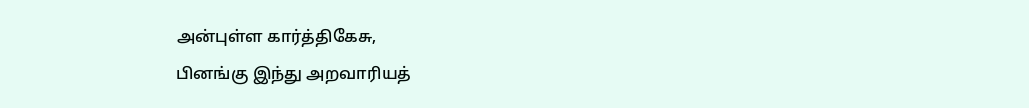அன்புள்ள கார்த்திகேசு,
பினங்கு இந்து அறவாரியத்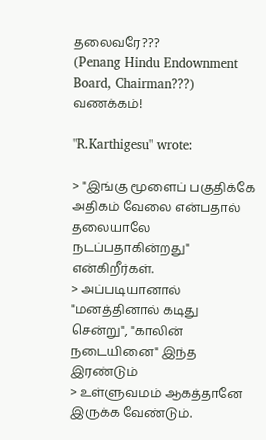தலைவரே???
(Penang Hindu Endownment Board, Chairman???)
வணக்கம்!

"R.Karthigesu" wrote:

> "இங்கு மூளைப் பகுதிக்கே அதிகம் வேலை என்பதால் தலையாலே நடப்பதாகின்றது" என்கிறீர்கள்.
> அப்படியானால் "மனத்தினால் கடிது சென்று", "காலின் நடையினை" இந்த இரண்டும்
> உள்ளுவமம் ஆகத்தானே இருக்க வேண்டும்.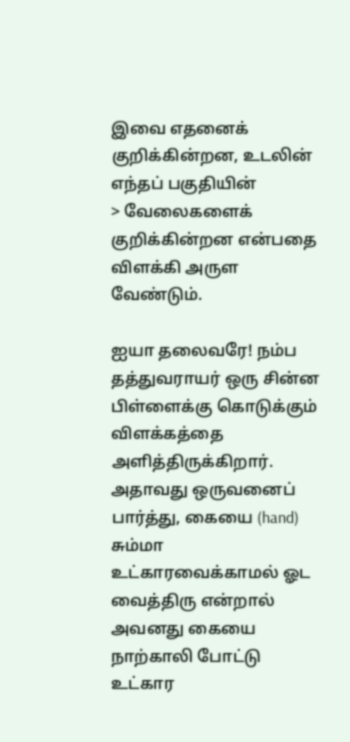இவை எதனைக் குறிக்கின்றன, உடலின் எந்தப் பகுதியின்
> வேலைகளைக் குறிக்கின்றன என்பதை விளக்கி அருள வேண்டும்.

ஐயா தலைவரே! நம்ப தத்துவராயர் ஒரு சின்ன பிள்ளைக்கு கொடுக்கும் விளக்கத்தை அளித்திருக்கிறார்.
அதாவது ஒருவனைப் பார்த்து, கையை (hand) சும்மா உட்காரவைக்காமல் ஓட வைத்திரு என்றால் அவனது கையை
நாற்காலி போட்டு உட்கார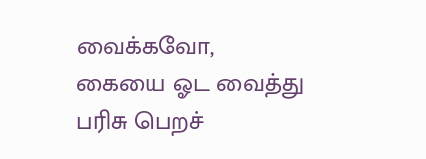வைக்கவோ, கையை ஓட வைத்து பரிசு பெறச்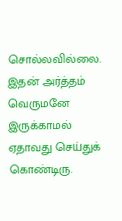சொல்லவில்லை. இதன் அர்த்தம்
வெருமனே இருக்காமல் ஏதாவது செய்துக் கொண்டிரு.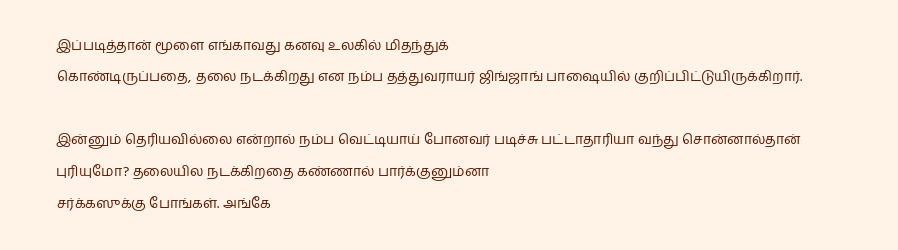இப்படித்தான் மூளை எங்காவது கனவு உலகில் மிதந்துக்
கொண்டிருப்பதை, தலை நடக்கிறது என நம்ப தத்துவராயர் ஜிங்ஜாங் பாஷையில் குறிப்பிட்டுயிருக்கிறார்.

இன்னும் தெரியவில்லை என்றால் நம்ப வெட்டியாய் போனவர் படிச்சு பட்டாதாரியா வந்து சொன்னால்தான்
புரியுமோ? தலையில நடக்கிறதை கண்ணால் பார்க்குனும்னா
சர்க்கஸுக்கு போங்கள். அங்கே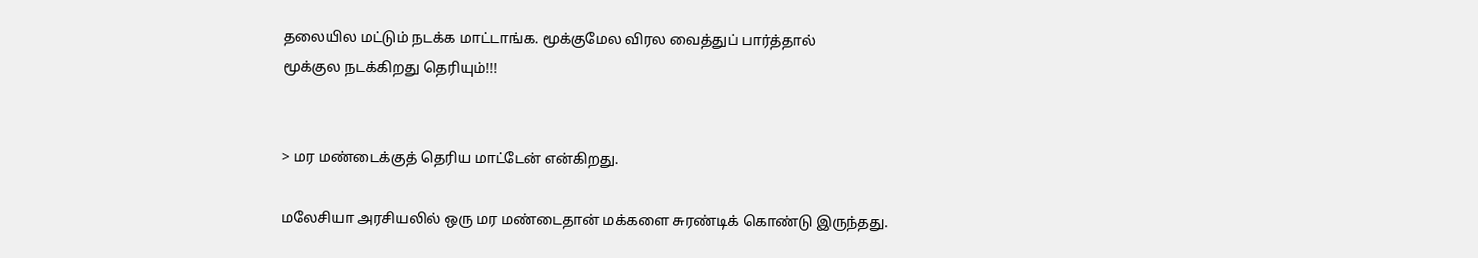தலையில மட்டும் நடக்க மாட்டாங்க. மூக்குமேல விரல வைத்துப் பார்த்தால்
மூக்குல நடக்கிறது தெரியும்!!!


> மர மண்டைக்குத் தெரிய மாட்டேன் என்கிறது.

மலேசியா அரசியலில் ஒரு மர மண்டைதான் மக்களை சுரண்டிக் கொண்டு இருந்தது.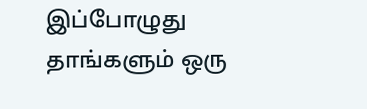இப்போழுது தாங்களும் ஒரு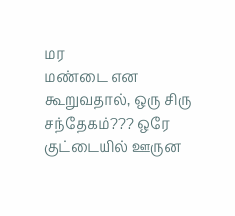மர
மண்டை என கூறுவதால், ஒரு சிரு சந்தேகம்??? ஒரே குட்டையில் ஊருன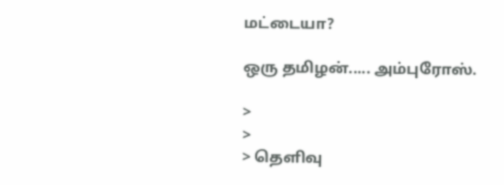மட்டையா?

ஒரு தமிழன்..... அம்புரோஸ்.

>
>
> தெளிவு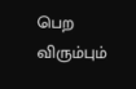பெற விரும்பும்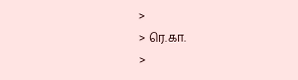>
> ரெ.கா.
>